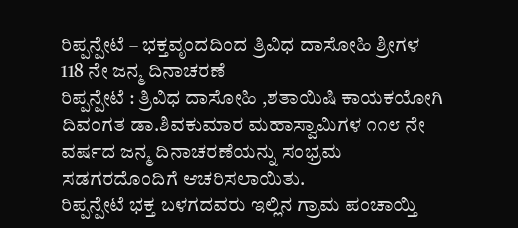ರಿಪ್ಪನ್ಪೇಟೆ – ಭಕ್ತವೃಂದದಿಂದ ತ್ರಿವಿಧ ದಾಸೋಹಿ ಶ್ರೀಗಳ 118 ನೇ ಜನ್ಮ ದಿನಾಚರಣೆ
ರಿಪ್ಪನ್ಪೇಟೆ : ತ್ರಿವಿಧ ದಾಸೋಹಿ ,ಶತಾಯಿಷಿ ಕಾಯಕಯೋಗಿ ದಿವಂಗತ ಡಾ.ಶಿವಕುಮಾರ ಮಹಾಸ್ವಾಮಿಗಳ ೧೧೮ ನೇ ವರ್ಷದ ಜನ್ಮ ದಿನಾಚರಣೆಯನ್ನು ಸಂಭ್ರಮ ಸಡಗರದೊಂದಿಗೆ ಆಚರಿಸಲಾಯಿತು.
ರಿಪ್ಪನ್ಪೇಟೆ ಭಕ್ತ ಬಳಗದವರು ಇಲ್ಲಿನ ಗ್ರಾಮ ಪಂಚಾಯ್ತಿ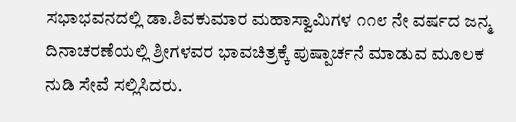ಸಭಾಭವನದಲ್ಲಿ ಡಾ.ಶಿವಕುಮಾರ ಮಹಾಸ್ವಾಮಿಗಳ ೧೧೮ ನೇ ವರ್ಷದ ಜನ್ಮ ದಿನಾಚರಣೆಯಲ್ಲಿ ಶ್ರೀಗಳವರ ಭಾವಚಿತ್ರಕ್ಕೆ ಪುಷ್ಪಾರ್ಚನೆ ಮಾಡುವ ಮೂಲಕ ನುಡಿ ಸೇವೆ ಸಲ್ಲಿಸಿದರು.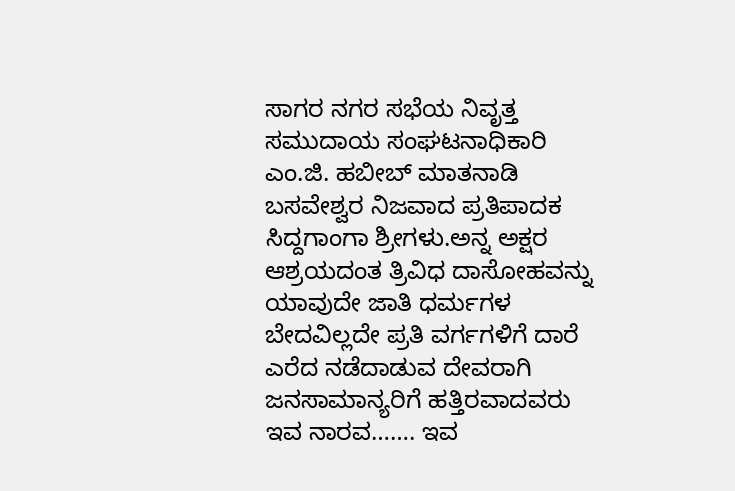ಸಾಗರ ನಗರ ಸಭೆಯ ನಿವೃತ್ತ ಸಮುದಾಯ ಸಂಘಟನಾಧಿಕಾರಿ ಎಂ.ಜಿ. ಹಬೀಬ್ ಮಾತನಾಡಿ ಬಸವೇಶ್ವರ ನಿಜವಾದ ಪ್ರತಿಪಾದಕ ಸಿದ್ದಗಾಂಗಾ ಶ್ರೀಗಳು.ಅನ್ನ ಅಕ್ಷರ ಆಶ್ರಯದಂತ ತ್ರಿವಿಧ ದಾಸೋಹವನ್ನು ಯಾವುದೇ ಜಾತಿ ಧರ್ಮಗಳ ಬೇದವಿಲ್ಲದೇ ಪ್ರತಿ ವರ್ಗಗಳಿಗೆ ದಾರೆ ಎರೆದ ನಡೆದಾಡುವ ದೇವರಾಗಿ ಜನಸಾಮಾನ್ಯರಿಗೆ ಹತ್ತಿರವಾದವರು ಇವ ನಾರವ……. ಇವ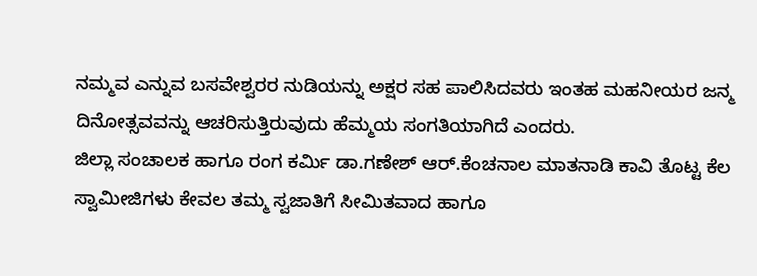ನಮ್ಮವ ಎನ್ನುವ ಬಸವೇಶ್ವರರ ನುಡಿಯನ್ನು ಅಕ್ಷರ ಸಹ ಪಾಲಿಸಿದವರು ಇಂತಹ ಮಹನೀಯರ ಜನ್ಮ ದಿನೋತ್ಸವವನ್ನು ಆಚರಿಸುತ್ತಿರುವುದು ಹೆಮ್ಮಯ ಸಂಗತಿಯಾಗಿದೆ ಎಂದರು.
ಜಿಲ್ಲಾ ಸಂಚಾಲಕ ಹಾಗೂ ರಂಗ ಕರ್ಮಿ ಡಾ.ಗಣೇಶ್ ಆರ್.ಕೆಂಚನಾಲ ಮಾತನಾಡಿ ಕಾವಿ ತೊಟ್ಟ ಕೆಲ ಸ್ವಾಮೀಜಿಗಳು ಕೇವಲ ತಮ್ಮ ಸ್ವಜಾತಿಗೆ ಸೀಮಿತವಾದ ಹಾಗೂ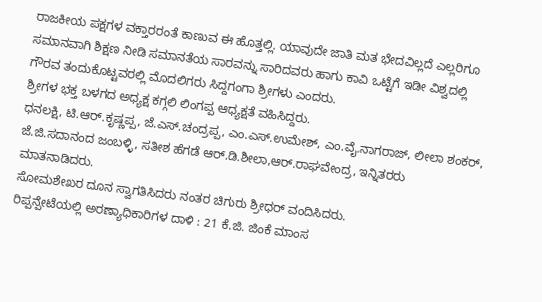ರಾಜಕೀಯ ಪಕ್ಷಗಳ ವಕ್ತಾರರಂತೆ ಕಾಣುವ ಈ ಹೊತ್ತಲ್ಲಿ. ಯಾವುದೇ ಜಾತಿ ಮತ ಭೇದವಿಲ್ಲದೆ ಎಲ್ಲರಿಗೂ ಸಮಾನವಾಗಿ ಶಿಕ್ಷಣ ನೀಡಿ ಸಮಾನತೆಯ ಸಾರವನ್ನು ಸಾರಿದವರು ಹಾಗು ಕಾವಿ ಒಟ್ಟೆಗೆ ಇಡೀ ವಿಶ್ವದಲ್ಲಿ ಗೌರವ ತಂದುಕೊಟ್ಟವರಲ್ಲಿ ಮೊದಲಿಗರು ಸಿದ್ದಗಂಗಾ ಶ್ರೀಗಳು ಎಂದರು.
ಶ್ರೀಗಳ ಭಕ್ತ ಬಳಗದ ಅಧ್ಯಕ್ಷ ಕಗ್ಗಲಿ ಲಿಂಗಪ್ಪ ಆಧ್ಯಕ್ಷತೆ ವಹಿಸಿದ್ದರು.
ಧನಲಕ್ಷಿ, ಟಿ.ಆರ್.ಕೃಷ್ಣಪ್ಪ, ಜೆ.ಎಸ್.ಚಂದ್ರಪ್ಪ, ಎಂ.ಎಸ್.ಉಮೇಶ್, ಎಂ.ವೈ.ನಾಗರಾಜ್, ಲೀಲಾ ಶಂಕರ್, ಜೆ.ಜಿ.ಸದಾನಂದ ಜಂಬಳ್ಳಿ, ಸತೀಶ ಹೆಗಡೆ ಆರ್.ಡಿ.ಶೀಲಾ,ಆರ್.ರಾಘವೇಂದ್ರ, ಇನ್ನಿತರರು ಮಾತನಾಡಿದರು.
ಸೋಮಶೇಖರ ದೂನ ಸ್ವಾಗತಿಸಿದರು ನಂತರ ಚಿಗುರು ಶ್ರೀಧರ್ ವಂದಿಸಿದರು.
ರಿಪ್ಪನ್ಪೇಟೆಯಲ್ಲಿ ಅರಣ್ಯಾಧಿಕಾರಿಗಳ ದಾಳಿ : 21 ಕೆ.ಜಿ. ಜಿಂಕೆ ಮಾಂಸ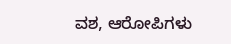ವಶ, ಆರೋಪಿಗಳು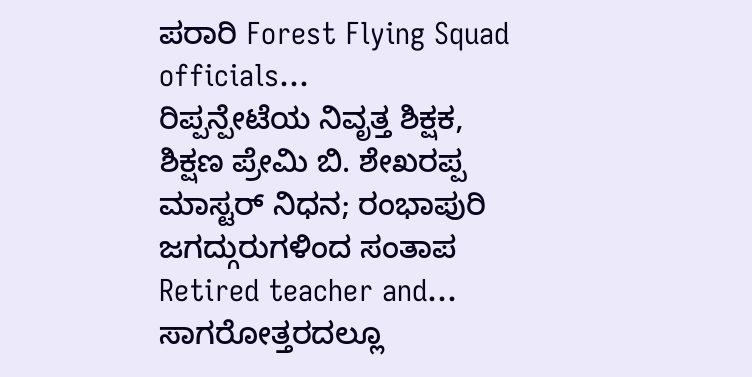ಪರಾರಿ Forest Flying Squad officials…
ರಿಪ್ಪನ್ಪೇಟೆಯ ನಿವೃತ್ತ ಶಿಕ್ಷಕ, ಶಿಕ್ಷಣ ಪ್ರೇಮಿ ಬಿ. ಶೇಖರಪ್ಪ ಮಾಸ್ಟರ್ ನಿಧನ; ರಂಭಾಪುರಿ ಜಗದ್ಗುರುಗಳಿಂದ ಸಂತಾಪ Retired teacher and…
ಸಾಗರೋತ್ತರದಲ್ಲೂ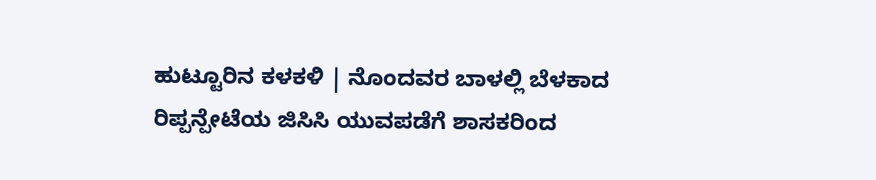ಹುಟ್ಟೂರಿನ ಕಳಕಳಿ | ನೊಂದವರ ಬಾಳಲ್ಲಿ ಬೆಳಕಾದ ರಿಪ್ಪನ್ಪೇಟೆಯ ಜಿಸಿಸಿ ಯುವಪಡೆಗೆ ಶಾಸಕರಿಂದ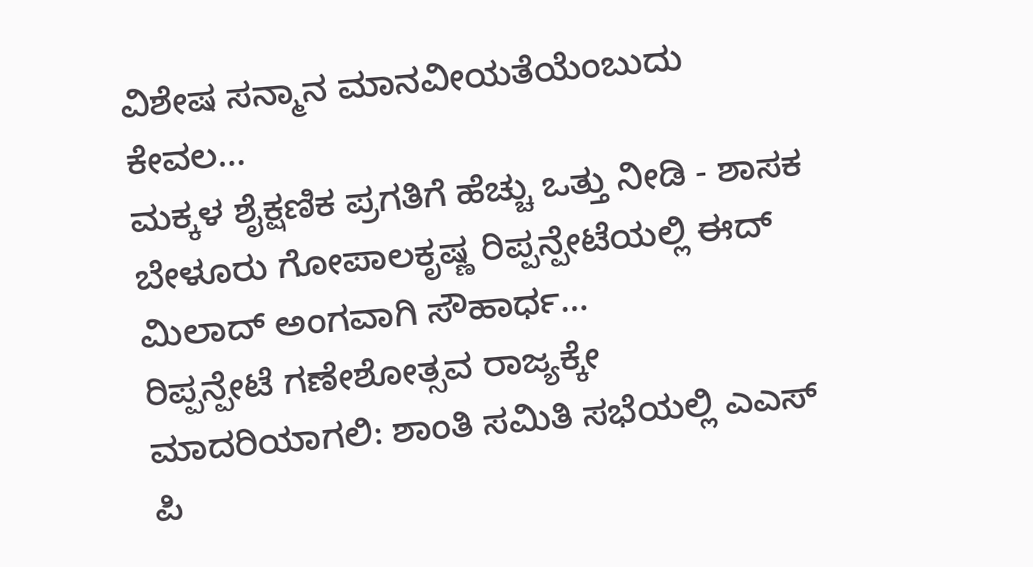ವಿಶೇಷ ಸನ್ಮಾನ ಮಾನವೀಯತೆಯೆಂಬುದು ಕೇವಲ…
ಮಕ್ಕಳ ಶೈಕ್ಷಣಿಕ ಪ್ರಗತಿಗೆ ಹೆಚ್ಚು ಒತ್ತು ನೀಡಿ - ಶಾಸಕ ಬೇಳೂರು ಗೋಪಾಲಕೃಷ್ಣ ರಿಪ್ಪನ್ಪೇಟೆಯಲ್ಲಿ ಈದ್ ಮಿಲಾದ್ ಅಂಗವಾಗಿ ಸೌಹಾರ್ಧ…
ರಿಪ್ಪನ್ಪೇಟೆ ಗಣೇಶೋತ್ಸವ ರಾಜ್ಯಕ್ಕೇ ಮಾದರಿಯಾಗಲಿ: ಶಾಂತಿ ಸಮಿತಿ ಸಭೆಯಲ್ಲಿ ಎಎಸ್ ಪಿ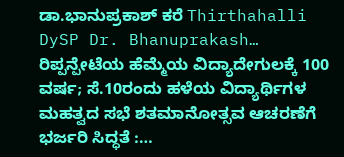ಡಾ.ಭಾನುಪ್ರಕಾಶ್ ಕರೆ Thirthahalli DySP Dr. Bhanuprakash…
ರಿಪ್ಪನ್ಪೇಟೆಯ ಹೆಮ್ಮೆಯ ವಿದ್ಯಾದೇಗುಲಕ್ಕೆ 100 ವರ್ಷ; ಸೆ.10ರಂದು ಹಳೆಯ ವಿದ್ಯಾರ್ಥಿಗಳ ಮಹತ್ವದ ಸಭೆ ಶತಮಾನೋತ್ಸವ ಆಚರಣೆಗೆ ಭರ್ಜರಿ ಸಿದ್ಧತೆ :…